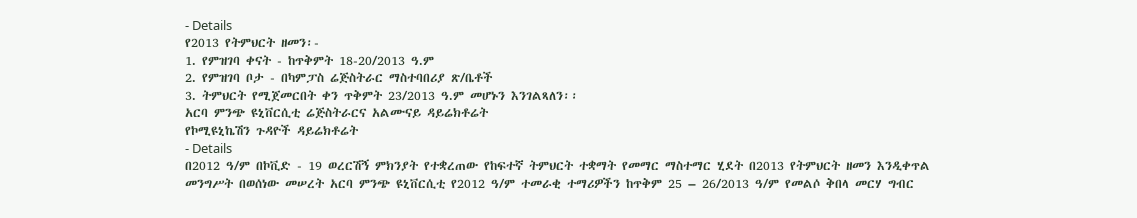- Details
የ2013 የትምህርት ዘመን፡-
1. የምዝገባ ቀናት - ከጥቅምት 18-20/2013 ዓ.ም
2. የምዝገባ ቦታ - በካምፓስ ሬጅስትራር ማስተባበሪያ ጽ/ቤቶች
3. ትምህርት የሚጀመርበት ቀን ጥቅምት 23/2013 ዓ.ም መሆኑን እንገልጻለን፡፡
አርባ ምንጭ ዩኒቨርሲቲ ሬጅስትራርና አልሙናይ ዳይሬክቶሬት
የኮሚዩኒኬሽን ጉዳዮች ዳይሬክቶሬት
- Details
በ2012 ዓ/ም በኮቪድ - 19 ወረርሽኝ ምክንያት የተቋረጠው የከፍተኛ ትምህርት ተቋማት የመማር ማስተማር ሂደት በ2013 የትምህርት ዘመን እንዲቀጥል መንግሥት በወሰነው መሠረት አርባ ምንጭ ዩኒቨርሲቲ የ2012 ዓ/ም ተመራቂ ተማሪዎችን ከጥቅም 25 – 26/2013 ዓ/ም የመልሶ ቅበላ መርሃ ግብር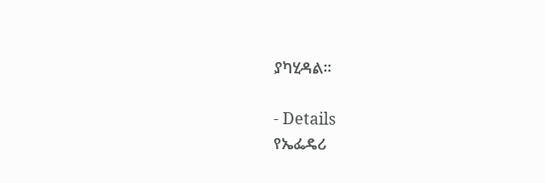ያካሂዳል፡፡

- Details
የኤፌዴሪ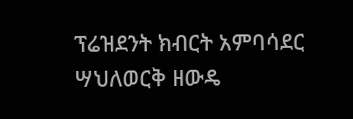ፕሬዝደንት ክብርት አምባሳደር ሣህለወርቅ ዘውዴ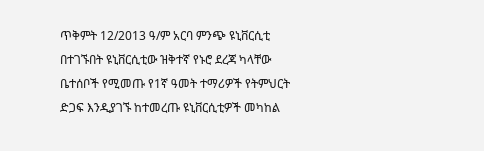ጥቅምት 12/2013 ዓ/ም አርባ ምንጭ ዩኒቨርሲቲ በተገኙበት ዩኒቨርሲቲው ዝቅተኛ የኑሮ ደረጃ ካላቸው ቤተሰቦች የሚመጡ የ1ኛ ዓመት ተማሪዎች የትምህርት ድጋፍ እንዲያገኙ ከተመረጡ ዩኒቨርሲቲዎች መካከል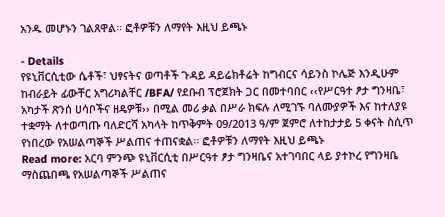አንዱ መሆኑን ገልጸዋል፡፡ ፎቶዎቹን ለማየት እዚህ ይጫኑ

- Details
የዩኒቨርሲቲው ሴቶች፣ ህፃናትና ወጣቶች ጉዳይ ዳይሬክቶሬት ከግብርና ሳይንስ ኮሌጅ እንዲሁም ከብራይት ፊውቸር አግሪካልቸር /BFA/ የደቡብ ፕሮጀክት ጋር በመተባበር ‹‹የሥርዓተ ፆታ ግንዛቤ፣ አካታች ጽንሰ ሀሳቦችና ዘዴዎቹ›› በሚል መሪ ቃል በሥራ ክፍሉ ለሚገኙ ባለሙያዎች እና ከተለያዩ ተቋማት ለተወጣጡ ባለድርሻ አካላት ከጥቅምት 09/2013 ዓ/ም ጀምሮ ለተከታታይ 5 ቀናት ስሲጥ የነበረው የአሠልጣኞች ሥልጠና ተጠናቋል፡፡ ፎቶዎቹን ለማየት እዚህ ይጫኑ
Read more: አርባ ምንጭ ዩኒቨርሲቲ በሥርዓተ ፆታ ግንዛቤና አተገባበር ላይ ያተኮረ የግንዛቤ ማስጨበጫ የአሠልጣኞች ሥልጠና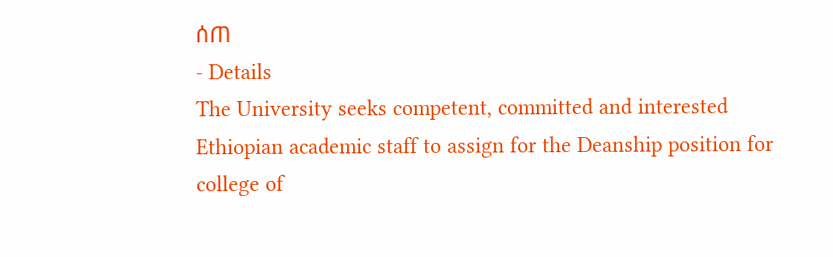ሰጠ
- Details
The University seeks competent, committed and interested Ethiopian academic staff to assign for the Deanship position for college of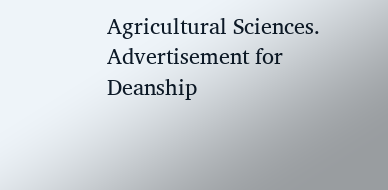Agricultural Sciences.
Advertisement for Deanship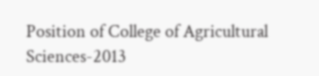Position of College of Agricultural Sciences-2013